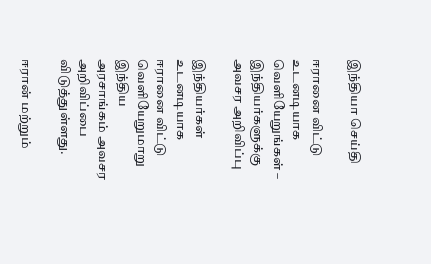இந்தியா செய்தி

ஈரானை விட்டு உடனடியாக வெளியேறுங்கள் – இந்தியர்களுக்கு அவசர அறிவிப்பு

இந்தியர்கள் உடனடியாக ஈரானை விட்டு வெளியேறுமாறு இந்திய அரசாங்கம் அவசர அறிவிப்பை விடுத்துள்ளது.

ஈரான் மற்றும்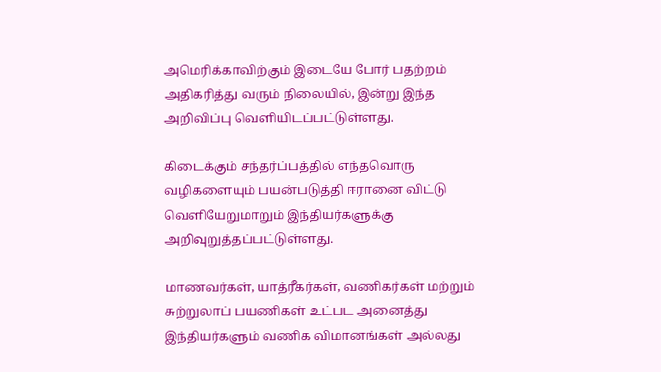அமெரிக்காவிற்கும் இடையே போர் பதற்றம் அதிகரித்து வரும் நிலையில், இன்று இந்த அறிவிப்பு வெளியிடப்பட்டுள்ளது.

கிடைக்கும் சந்தர்ப்பத்தில் எந்தவொரு வழிகளையும் பயன்படுத்தி ஈரானை விட்டு வெளியேறுமாறும் இந்தியர்களுக்கு அறிவுறுத்தப்பட்டுள்ளது.

மாணவர்கள், யாத்ரீகர்கள், வணிகர்கள் மற்றும் சுற்றுலாப் பயணிகள் உட்பட அனைத்து இந்தியர்களும் வணிக விமானங்கள் அல்லது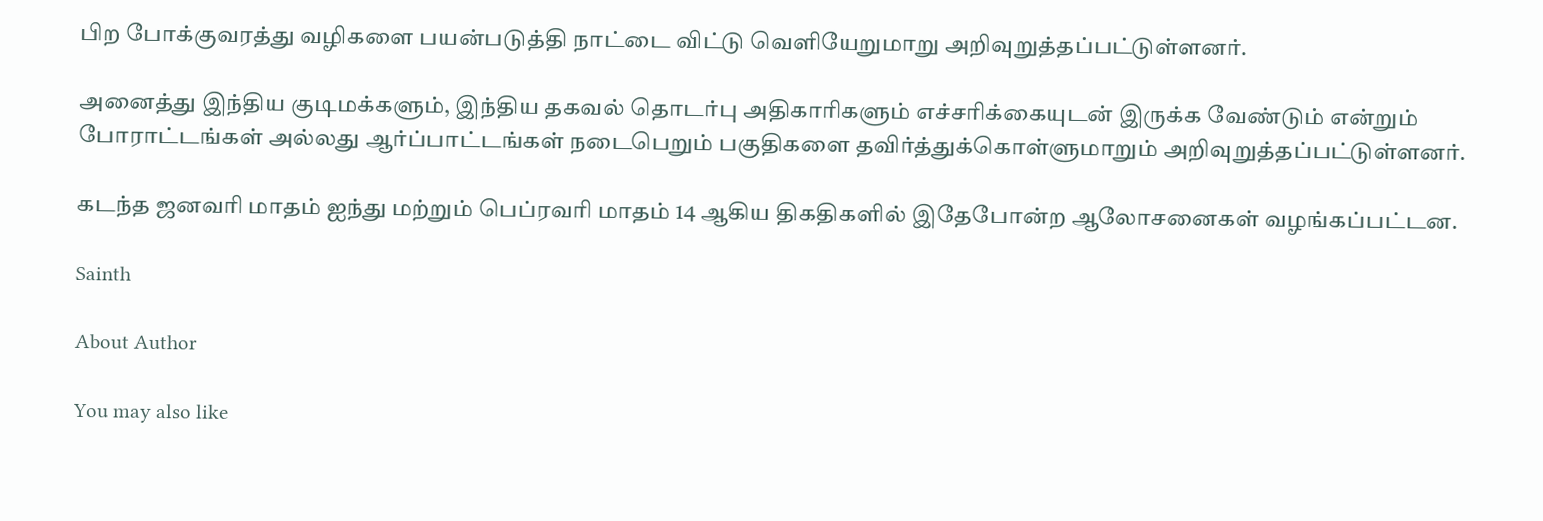பிற போக்குவரத்து வழிகளை பயன்படுத்தி நாட்டை விட்டு வெளியேறுமாறு அறிவுறுத்தப்பட்டுள்ளனர்.

அனைத்து இந்திய குடிமக்களும், இந்திய தகவல் தொடர்பு அதிகாரிகளும் எச்சரிக்கையுடன் இருக்க வேண்டும் என்றும் போராட்டங்கள் அல்லது ஆர்ப்பாட்டங்கள் நடைபெறும் பகுதிகளை தவிர்த்துக்கொள்ளுமாறும் அறிவுறுத்தப்பட்டுள்ளனர்.

கடந்த ஜனவரி மாதம் ஐந்து மற்றும் பெப்ரவரி மாதம் 14 ஆகிய திகதிகளில் இதேபோன்ற ஆலோசனைகள் வழங்கப்பட்டன.

Sainth

About Author

You may also like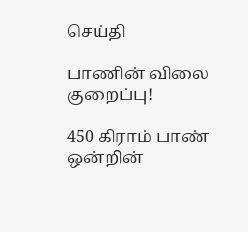செய்தி

பாணின் விலை குறைப்பு!

450 கிராம் பாண் ஒன்றின்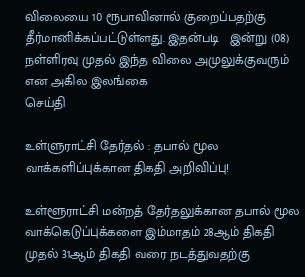விலையை 10 ரூபாவினால் குறைப்பதற்கு தீர்மானிக்கப்பட்டுள்ளது. இதன்படி   இன்று (08) நள்ளிரவு முதல் இந்த விலை அமுலுக்குவரும் என அகில இலங்கை
செய்தி

உள்ளுராட்சி தேர்தல் : தபால் மூல வாக்களிப்புக்கான திகதி அறிவிப்பு!

உள்ளூராட்சி மன்றத் தேர்தலுக்கான தபால் மூல வாக்கெடுப்புக்களை இம்மாதம் 28ஆம் திகதி முதல் 31ஆம் திகதி வரை நடத்துவதற்கு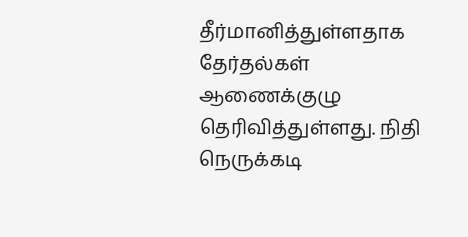தீர்மானித்துள்ளதாக தேர்தல்கள் ஆணைக்குழு தெரிவித்துள்ளது. நிதி நெருக்கடி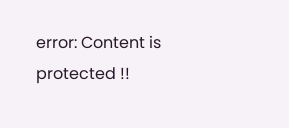error: Content is protected !!